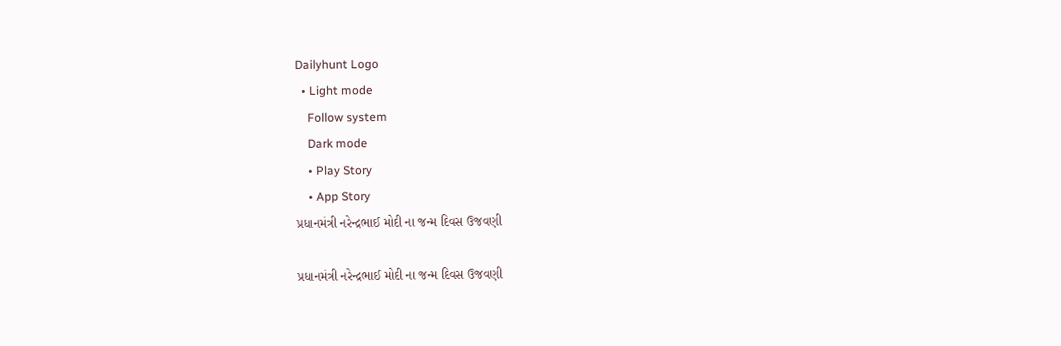Dailyhunt Logo
  • Light mode
    Follow system
    Dark mode
    • Play Story
    • App Story
પ્રધાનમંત્રી નરેન્દ્રભાઈ મોદી ના જન્મ દિવસ ઉજવણી

પ્રધાનમંત્રી નરેન્દ્રભાઈ મોદી ના જન્મ દિવસ ઉજવણી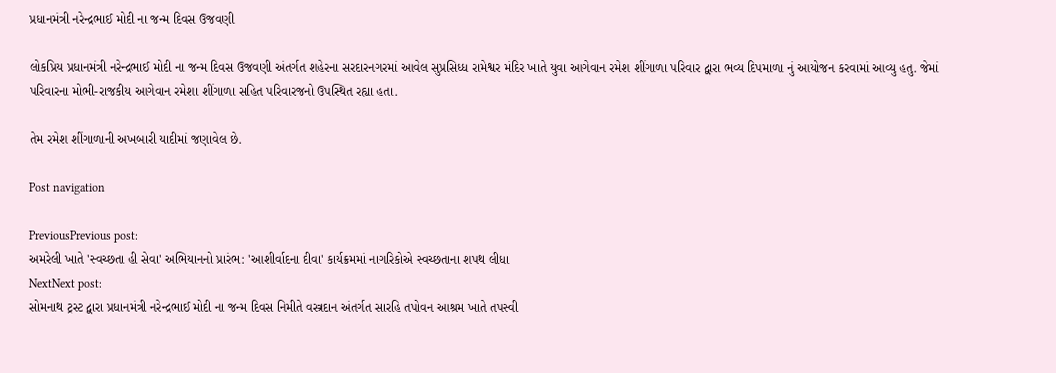પ્રધાનમંત્રી નરેન્દ્રભાઈ મોદી ના જન્મ દિવસ ઉજવણી

લોકપ્રિય પ્રધાનમંત્રી નરેન્દ્રભાઈ મોદી ના જન્મ દિવસ ઉજવણી અંતર્ગત શહેરના સરદારનગરમાં આવેલ સુપ્રસિધ્ધ રામેશ્વર મંદિર ખાતે યુવા આગેવાન રમેશ શીંગાળા પરિવાર દ્વારા ભવ્ય દિપમાળા નું આયોજન કરવામાં આવ્યુ હતુ. જેમાં પરિવારના મોભી-રાજકીય આગેવાન રમેશા શીંગાળા સહિત પરિવારજનો ઉપસ્થિત રહ્યા હતા.

તેમ રમેશ શીંગાળાની અખબારી યાદીમાં જણાવેલ છે.

Post navigation

PreviousPrevious post:
અમરેલી ખાતે 'સ્વચ્છતા હી સેવા' અભિયાનનો પ્રારંભ: 'આશીર્વાદના દીવા' કાર્યક્રમમાં નાગરિકોએ સ્વચ્છતાના શપથ લીધા
NextNext post:
સોમનાથ ટ્રસ્ટ દ્વારા પ્રધાનમંત્રી નરેન્દ્રભાઈ મોદી ના જન્મ દિવસ નિમીતે વસ્ત્રદાન અંતર્ગત સારહિ તપોવન આશ્રમ ખાતે તપસ્વી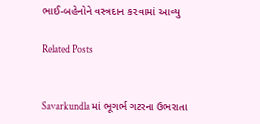ભાઈ-બહેનોને વસ્ત્રદાન ક૨વામાં આવ્યુ

Related Posts


Savarkundla માં ભૂગર્ભ ગટરના ઉભરાતા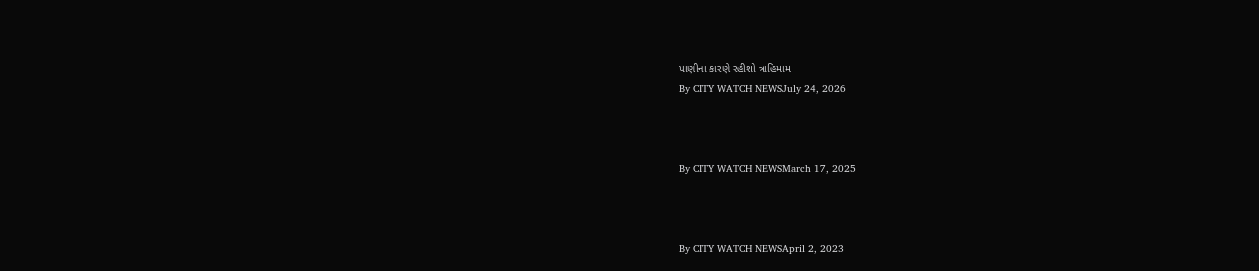પાણીના કારણે રહીશો ત્રાહિમામ
By CITY WATCH NEWSJuly 24, 2026



By CITY WATCH NEWSMarch 17, 2025



By CITY WATCH NEWSApril 2, 2023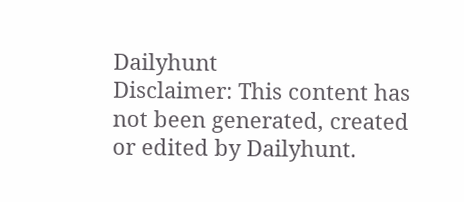Dailyhunt
Disclaimer: This content has not been generated, created or edited by Dailyhunt.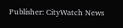Publisher: CityWatch News